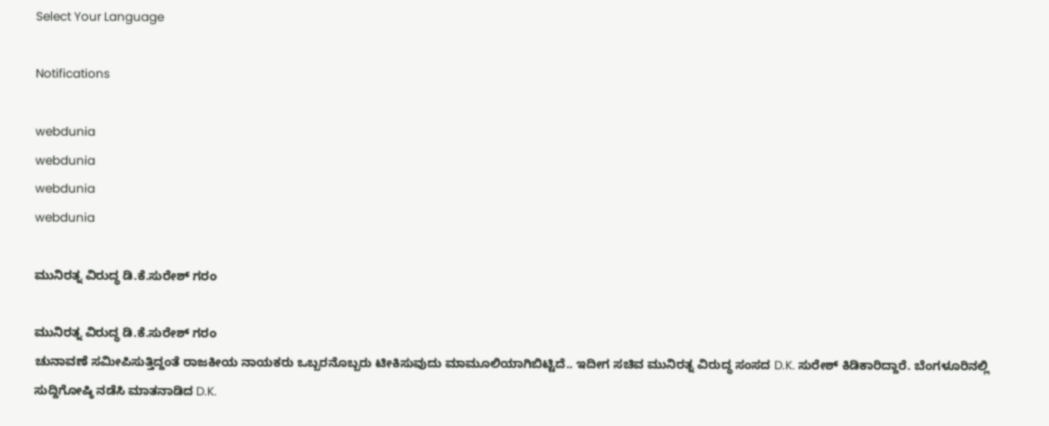Select Your Language

Notifications

webdunia
webdunia
webdunia
webdunia

ಮುನಿರತ್ನ ವಿರುದ್ಧ ಡಿ.ಕೆ.ಸುರೇಶ್ ಗರಂ

ಮುನಿರತ್ನ ವಿರುದ್ಧ ಡಿ.ಕೆ.ಸುರೇಶ್ ಗರಂ
ಚುನಾವಣೆ ಸಮೀಪಿಸುತ್ತಿದ್ದಂತೆ ರಾಜಕೀಯ ನಾಯಕರು ಒಬ್ಬರನೊಬ್ಬರು ಟೀಕಿಸುವುದು ಮಾಮೂಲಿಯಾಗಿಬಿಟ್ಟಿದೆ.. ಇದೀಗ ಸಚಿವ ಮುನಿರತ್ನ ವಿರುದ್ಧ ಸಂಸದ D.K. ಸುರೇಶ್ ಕಿಡಿಕಾರಿದ್ದಾರೆ. ಬೆಂಗಳೂರಿನಲ್ಲಿ ಸುದ್ದಿಗೋಷ್ಠಿ ನಡೆಸಿ ಮಾತನಾಡಿದ D.K.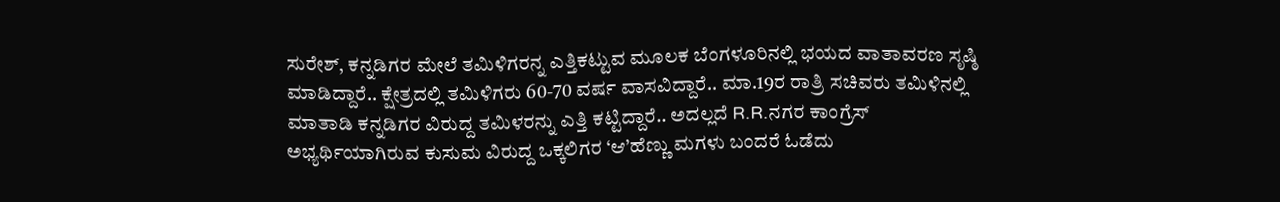ಸುರೇಶ್, ಕನ್ನಡಿಗರ ಮೇಲೆ ತಮಿಳಿಗರನ್ನ ಎತ್ತಿಕಟ್ಟುವ ಮೂಲಕ ಬೆಂಗಳೂರಿನಲ್ಲಿ ಭಯದ ವಾತಾವರಣ ಸೃಷ್ಠಿ ಮಾಡಿದ್ದಾರೆ.. ಕ್ಷೇತ್ರದಲ್ಲಿ ತಮಿಳಿಗರು 60-70 ವರ್ಷ ವಾಸವಿದ್ದಾರೆ.. ಮಾ.19ರ ರಾತ್ರಿ ಸಚಿವರು ತಮಿಳಿನಲ್ಲಿ ಮಾತಾಡಿ ಕನ್ನಡಿಗರ ವಿರುದ್ದ ತಮಿಳರನ್ನು ಎತ್ತಿ ಕಟ್ಟಿದ್ದಾರೆ.. ಅದಲ್ಲದೆ R.R.ನಗರ ಕಾಂಗ್ರೆಸ್ ಅಭ್ಯರ್ಥಿಯಾಗಿರುವ ಕುಸುಮ ವಿರುದ್ದ ಒಕ್ಕಲಿಗರ ‘ಆ’ಹೆಣ್ಣು ಮಗಳು ಬಂದರೆ ಓಡೆದು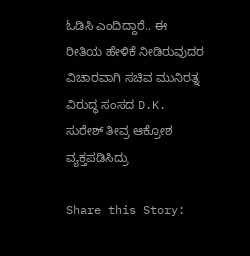ಓಡಿಸಿ ಎಂದಿದ್ದಾರೆ.. ಈ ರೀತಿಯ ಹೇಳಿಕೆ ನೀಡಿರುವುದರ ವಿಚಾರವಾಗಿ ಸಚಿವ ಮುನಿರತ್ನ ವಿರುದ್ಧ ಸಂಸದ D.K. ಸುರೇಶ್ ತೀವ್ರ ಆಕ್ರೋಶ ವ್ಯಕ್ತಪಡಿಸಿದ್ರು

Share this Story: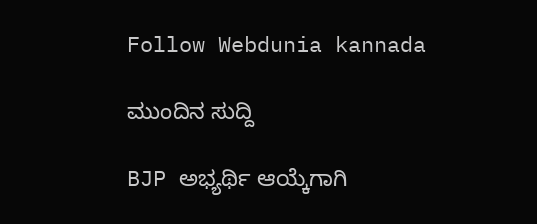Follow Webdunia kannada

ಮುಂದಿನ ಸುದ್ದಿ

BJP ಅಭ್ಯರ್ಥಿ ಆಯ್ಕೆಗಾಗಿ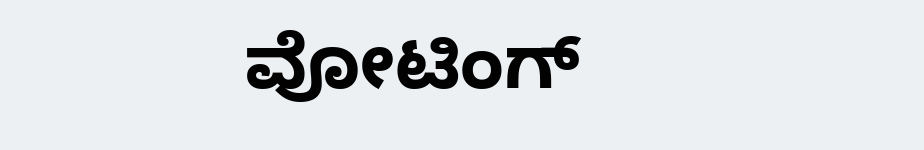ವೋಟಿಂಗ್